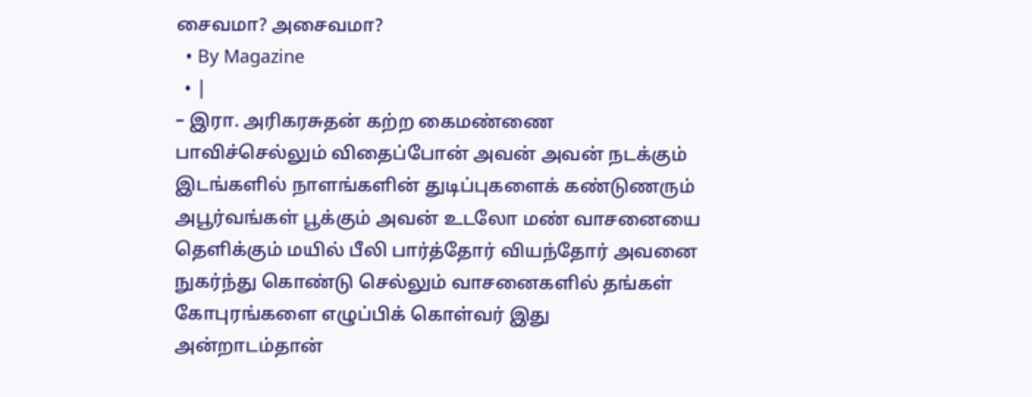சைவமா? அசைவமா?
  • By Magazine
  • |
– இரா. அரிகரசுதன் கற்ற கைமண்ணை பாவிச்செல்லும் விதைப்போன் அவன் அவன் நடக்கும் இடங்களில் நாளங்களின் துடிப்புகளைக் கண்டுணரும் அபூர்வங்கள் பூக்கும் அவன் உடலோ மண் வாசனையை தெளிக்கும் மயில் பீலி பார்த்தோர் வியந்தோர் அவனை நுகர்ந்து கொண்டு செல்லும் வாசனைகளில் தங்கள் கோபுரங்களை எழுப்பிக் கொள்வர் இது அன்றாடம்தான்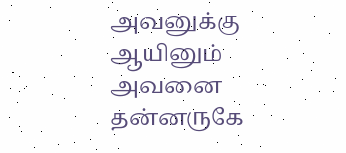அவனுக்கு ஆயினும் அவனை தன்னருகே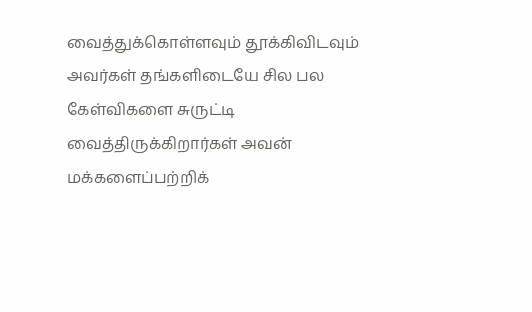வைத்துக்கொள்ளவும் தூக்கிவிடவும் அவர்கள் தங்களிடையே சில பல கேள்விகளை சுருட்டி வைத்திருக்கிறார்கள் அவன் மக்களைப்பற்றிக்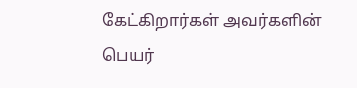கேட்கிறார்கள் அவர்களின் பெயர்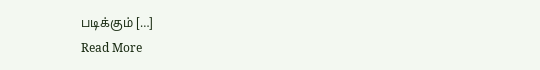படிக்கும் […]
Read More